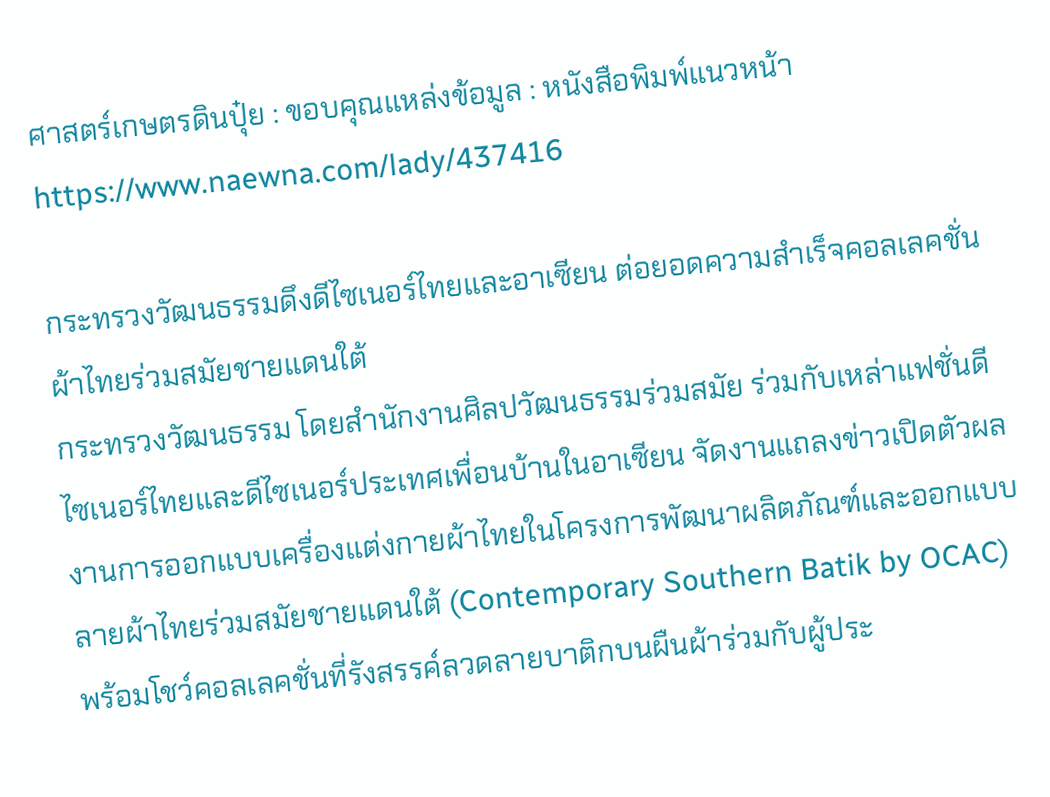ศาสตร์เกษตรดินปุ๋ย : ขอบคุณแหล่งข้อมูล : หนังสือพิมพ์แนวหน้า
https://www.naewna.com/lady/437416

กระทรวงวัฒนธรรมดึงดีไซเนอร์ไทยและอาเซียน ต่อยอดความสำเร็จคอลเลคชั่นผ้าไทยร่วมสมัยชายแดนใต้
กระทรวงวัฒนธรรม โดยสำนักงานศิลปวัฒนธรรมร่วมสมัย ร่วมกับเหล่าแฟชั่นดีไซเนอร์ไทยและดีไซเนอร์ประเทศเพื่อนบ้านในอาเซียน จัดงานแถลงข่าวเปิดตัวผลงานการออกแบบเครื่องแต่งกายผ้าไทยในโครงการพัฒนาผลิตภัณฑ์และออกแบบลายผ้าไทยร่วมสมัยชายแดนใต้ (Contemporary Southern Batik by OCAC) พร้อมโชว์คอลเลคชั่นที่รังสรรค์ลวดลายบาติกบนผืนผ้าร่วมกับผู้ประ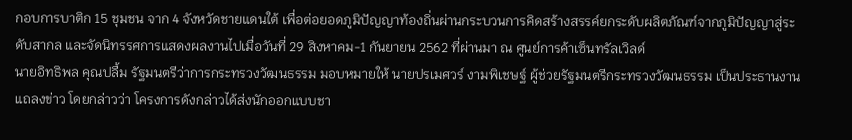กอบการบาติก 15 ชุมชน จาก 4 จังหวัดชายแดนใต้ เพื่อต่อยอดภูมิปัญญาท้องถิ่นผ่านกระบวนการคิดสร้างสรรค์ยกระดับผลิตภัณฑ์จากภูมิปัญญาสู่ระดับสากล และจัดนิทรรศการแสดงผลงานไปเมื่อวันที่ 29 สิงหาคม-1 กันยายน 2562 ที่ผ่านมา ณ ศูนย์การค้าเซ็นทรัลเวิลด์
นายอิทธิพล คุณปลื้ม รัฐมนตรีว่าการกระทรวงวัฒนธรรม มอบหมายให้ นายปรเมศวร์ งามพิเชษฐ์ ผู้ช่วยรัฐมนตรีกระทรวงวัฒนธรรม เป็นประธานงานแถลงข่าว โดยกล่าวว่า โครงการดังกล่าวได้ส่งนักออกแบบชา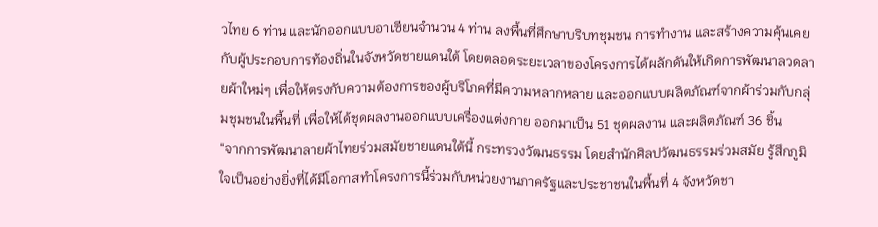วไทย 6 ท่าน และนักออกแบบอาเซียนจำนวน 4 ท่าน ลงพื้นที่ศึกษาบริบทชุมชน การทำงาน และสร้างความคุ้นเคยกับผู้ประกอบการท้องถิ่นในจังหวัดชายแดนใต้ โดยตลอดระยะเวลาของโครงการได้ผลักดันให้เกิดการพัฒนาลวดลายผ้าใหม่ๆ เพื่อให้ตรงกับความต้องการของผู้บริโภคที่มีความหลากหลาย และออกแบบผลิตภัณฑ์จากผ้าร่วมกับกลุ่มชุมชนในพื้นที่ เพื่อให้ได้ชุดผลงานออกแบบเครื่องแต่งกาย ออกมาเป็น 51 ชุดผลงาน และผลิตภัณฑ์ 36 ชิ้น
“จากการพัฒนาลายผ้าไทยร่วมสมัยชายแดนใต้นี้ กระทรวงวัฒนธรรม โดยสำนักศิลปวัฒนธรรมร่วมสมัย รู้สึกภูมิใจเป็นอย่างยิ่งที่ได้มีโอกาสทำโครงการนี้ร่วมกับหน่วยงานภาครัฐและประชาชนในพื้นที่ 4 จังหวัดชา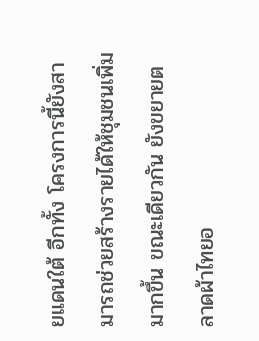ยแดนใต้ อีกทั้ง โครงการนี้ยังสามารถช่วยสร้างรายได้ให้ชุมชนเพิ่มมากขึ้น ขณะเดียวกัน ยังขยายตลาดผ้าไทยอ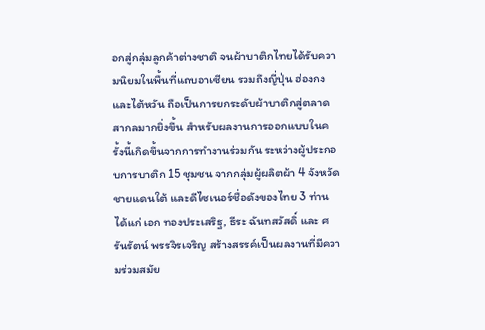อกสู่กลุ่มลูกค้าต่างชาติ จนผ้าบาติกไทยได้รับความนิยมในพื้นที่แถบอาเซียน รวมถึงญี่ปุ่น ฮ่องกง และไต้หวัน ถือเป็นการยกระดับผ้าบาติกสู่ตลาดสากลมากยิ่งขึ้น สำหรับผลงานการออกแบบในครั้งนี้เกิดขึ้นจากการทำงานร่วมกัน ระหว่างผู้ประกอบการบาติก 15 ชุมชน จากกลุ่มผู้ผลิตผ้า 4 จังหวัดชายแดนใต้ และดีไซเนอร์ชื่อดังของไทย 3 ท่าน ได้แก่ เอก ทองประเสริฐ, ธีระ ฉันทสวัสดิ์ และ ศรันรัตน์ พรรจิรเจริญ สร้างสรรค์เป็นผลงานที่มีความร่วมสมัย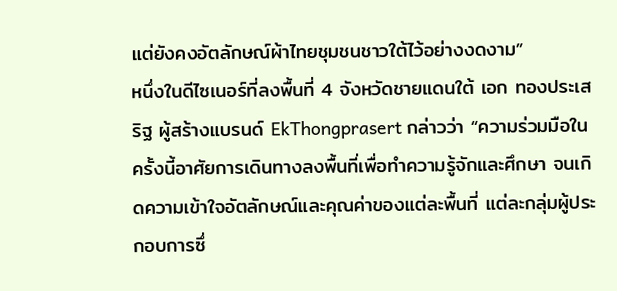แต่ยังคงอัตลักษณ์ผ้าไทยชุมชนชาวใต้ไว้อย่างงดงาม”
หนึ่งในดีไซเนอร์ที่ลงพื้นที่ 4 จังหวัดชายแดนใต้ เอก ทองประเสริฐ ผู้สร้างแบรนด์ EkThongprasert กล่าวว่า “ความร่วมมือในครั้งนี้อาศัยการเดินทางลงพื้นที่เพื่อทำความรู้จักและศึกษา จนเกิดความเข้าใจอัตลักษณ์และคุณค่าของแต่ละพื้นที่ แต่ละกลุ่มผู้ประกอบการซึ่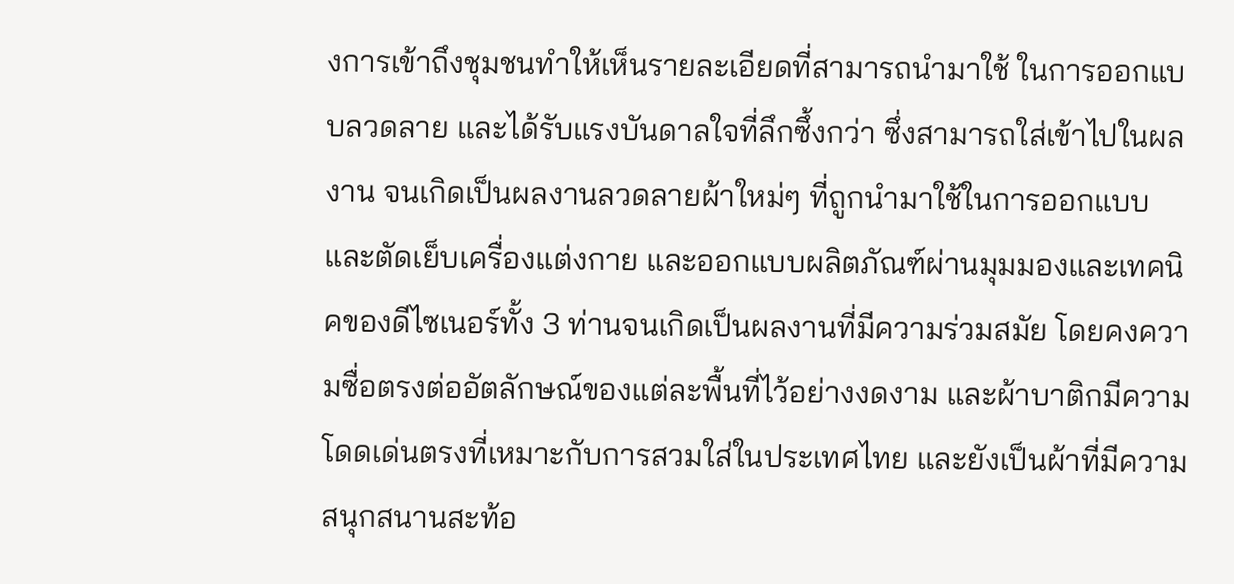งการเข้าถึงชุมชนทำให้เห็นรายละเอียดที่สามารถนำมาใช้ ในการออกแบบลวดลาย และได้รับแรงบันดาลใจที่ลึกซึ้งกว่า ซึ่งสามารถใส่เข้าไปในผลงาน จนเกิดเป็นผลงานลวดลายผ้าใหม่ๆ ที่ถูกนำมาใช้ในการออกแบบและตัดเย็บเครื่องแต่งกาย และออกแบบผลิตภัณฑ์ผ่านมุมมองและเทคนิคของดีไซเนอร์ทั้ง 3 ท่านจนเกิดเป็นผลงานที่มีความร่วมสมัย โดยคงความซื่อตรงต่ออัตลักษณ์ของแต่ละพื้นที่ไว้อย่างงดงาม และผ้าบาติกมีความโดดเด่นตรงที่เหมาะกับการสวมใส่ในประเทศไทย และยังเป็นผ้าที่มีความสนุกสนานสะท้อ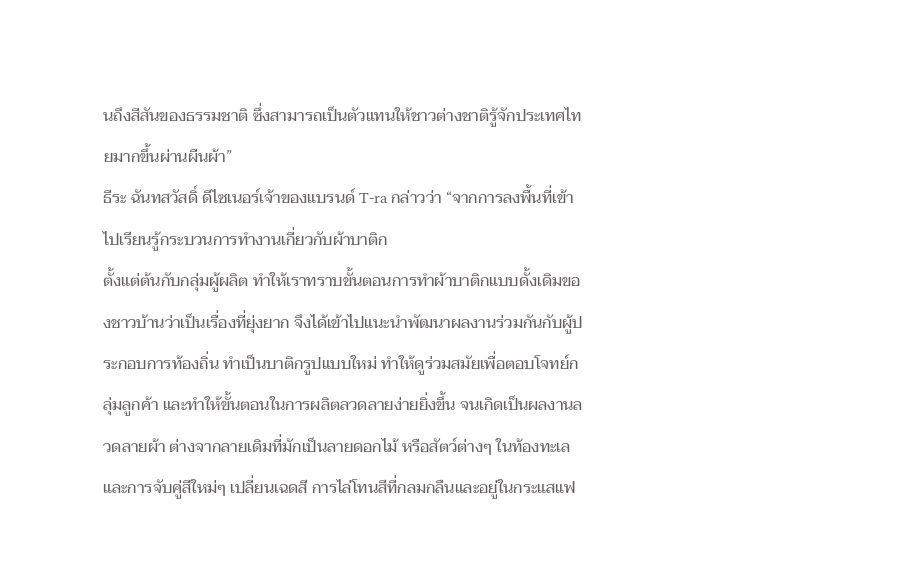นถึงสีสันของธรรมชาติ ซึ่งสามารถเป็นตัวแทนให้ชาวต่างชาติรู้จักประเทศไทยมากขึ้นผ่านผืนผ้า”
ธีระ ฉันทสวัสดิ์ ดีไซเนอร์เจ้าของแบรนด์ T-ra กล่าวว่า “จากการลงพื้นที่เข้าไปเรียนรู้กระบวนการทำงานเกี่ยวกับผ้าบาติก
ตั้งแต่ต้นกับกลุ่มผู้ผลิต ทำให้เราทราบขั้นตอนการทำผ้าบาติกแบบดั้งเดิมของชาวบ้านว่าเป็นเรื่องที่ยุ่งยาก จึงได้เข้าไปแนะนำพัฒนาผลงานร่วมกันกับผู้ประกอบการท้องถิ่น ทำเป็นบาติกรูปแบบใหม่ ทำให้ดูร่วมสมัยเพื่อตอบโจทย์กลุ่มลูกค้า และทำให้ขั้นตอนในการผลิตลวดลายง่ายยิ่งขึ้น จนเกิดเป็นผลงานลวดลายผ้า ต่างจากลายเดิมที่มักเป็นลายดอกไม้ หรือสัตว์ต่างๆ ในท้องทะเล และการจับคู่สีใหม่ๆ เปลี่ยนเฉดสี การไล่โทนสีที่กลมกลืนและอยู่ในกระแสแฟ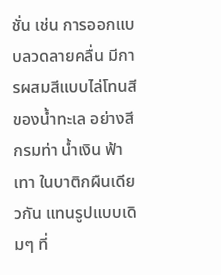ชั่น เช่น การออกแบบลวดลายคลื่น มีการผสมสีแบบไล่โทนสีของน้ำทะเล อย่างสีกรมท่า น้ำเงิน ฟ้า เทา ในบาติกผืนเดียวกัน แทนรูปแบบเดิมๆ ที่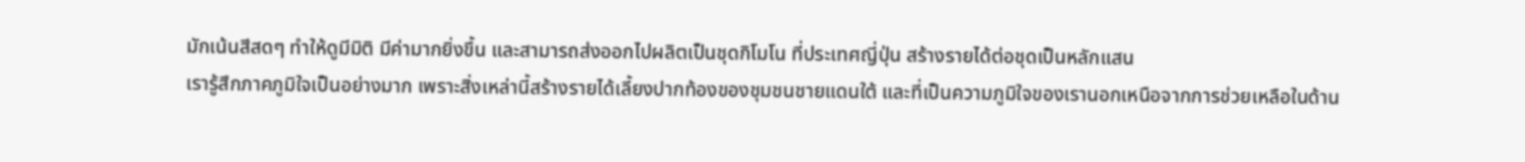มักเน้นสีสดๆ ทำให้ดูมีมิติ มีค่ามากยิ่งขึ้น และสามารถส่งออกไปผลิตเป็นชุดกิโมโน ที่ประเทศญี่ปุ่น สร้างรายได้ต่อชุดเป็นหลักแสน
เรารู้สึกภาคภูมิใจเป็นอย่างมาก เพราะสิ่งเหล่านี้สร้างรายได้เลี้ยงปากท้องของชุมชนชายแดนใต้ และที่เป็นความภูมิใจของเรานอกเหนือจากการช่วยเหลือในด้าน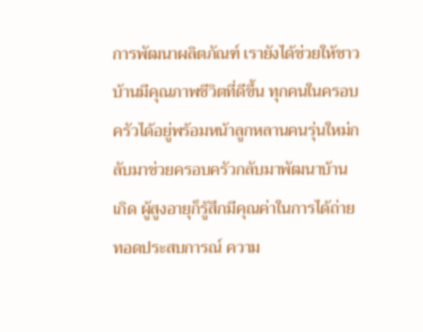การพัฒนาผลิตภัณฑ์ เรายังได้ช่วยให้ชาวบ้านมีคุณภาพชีวิตที่ดีขึ้น ทุกคนในครอบครัวได้อยู่พร้อมหน้าลูกหลานคนรุ่นใหม่กลับมาช่วยครอบครัวกลับมาพัฒนาบ้านเกิด ผู้สูงอายุก็รู้สึกมีคุณค่าในการได้ถ่ายทอดประสบการณ์ ความ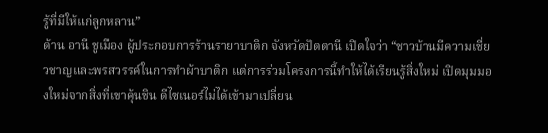รู้ที่มีให้แก่ลูกหลาน”
ด้าน อานี ชูเมือง ผู้ประกอบการร้านรายาบาติก จังหวัดปัตตานี เปิดใจว่า “ชาวบ้านมีความเชี่ยวชาญและพรสวรรค์ในการทำผ้าบาติก แต่การร่วมโครงการนี้ทำให้ได้เรียนรู้สิ่งใหม่ เปิดมุมมองใหม่จากสิ่งที่เขาคุ้นชิน ดีไซเนอร์ไม่ได้เข้ามาเปลี่ยน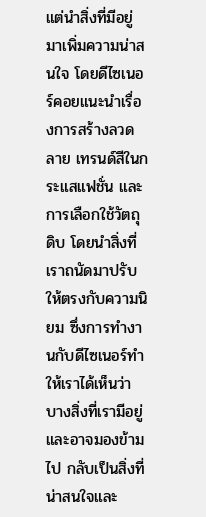แต่นำสิ่งที่มีอยู่มาเพิ่มความน่าสนใจ โดยดีไซเนอร์คอยแนะนำเรื่องการสร้างลวดลาย เทรนด์สีในกระแสแฟชั่น และการเลือกใช้วัตถุดิบ โดยนำสิ่งที่เราถนัดมาปรับให้ตรงกับความนิยม ซึ่งการทำงานกับดีไซเนอร์ทำให้เราได้เห็นว่า
บางสิ่งที่เรามีอยู่และอาจมองข้ามไป กลับเป็นสิ่งที่น่าสนใจและ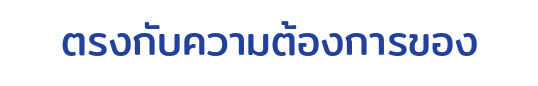ตรงกับความต้องการของ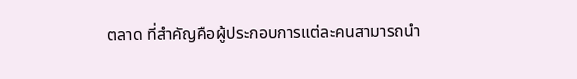ตลาด ที่สำคัญคือผู้ประกอบการแต่ละคนสามารถนำ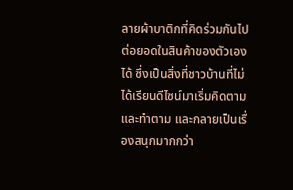ลายผ้าบาติกที่คิดร่วมกันไปต่อยอดในสินค้าของตัวเองได้ ซึ่งเป็นสิ่งที่ชาวบ้านที่ไม่ได้เรียนดีไซน์มาเริ่มคิดตามและทำตาม และกลายเป็นเรื่องสนุกมากกว่า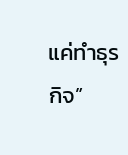แค่ทำธุรกิจ”